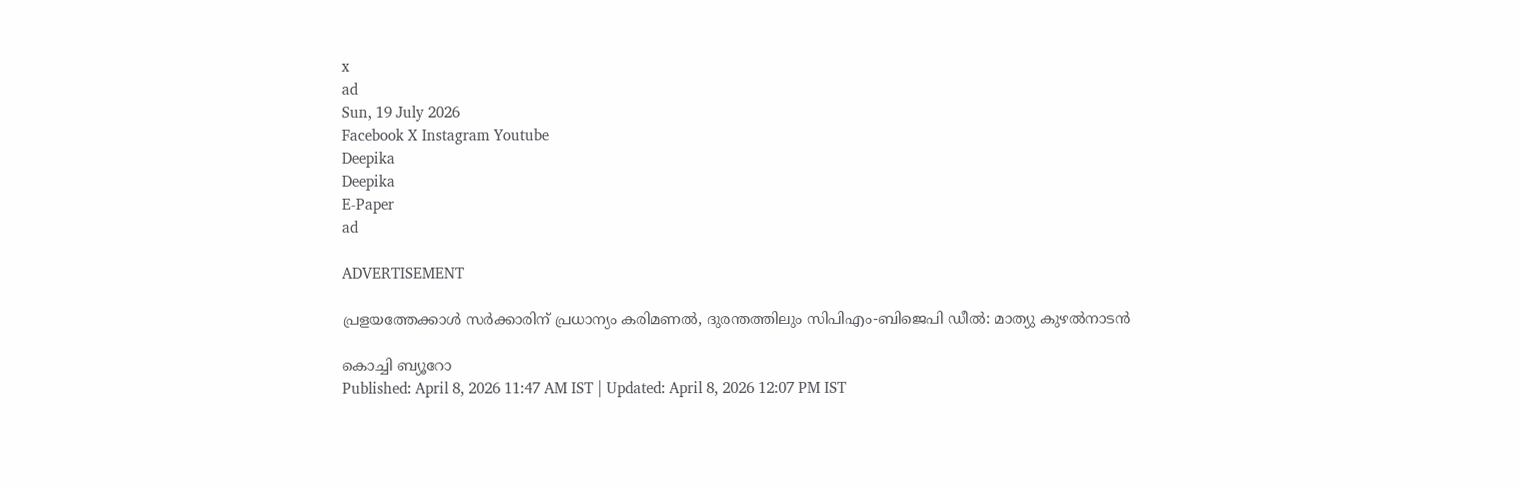x
ad
Sun, 19 July 2026
Facebook X Instagram Youtube
Deepika
Deepika
E-Paper
ad

ADVERTISEMENT

പ്രളയത്തേക്കാൾ സർക്കാരിന് പ്രധാന്യം കരിമണൽ, ദുരന്തത്തിലും സിപിഎം-ബിജെപി ഡീൽ: മാത്യു കുഴൽനാടൻ

കൊച്ചി ബ്യൂറോ
Published: April 8, 2026 11:47 AM IST | Updated: April 8, 2026 12:07 PM IST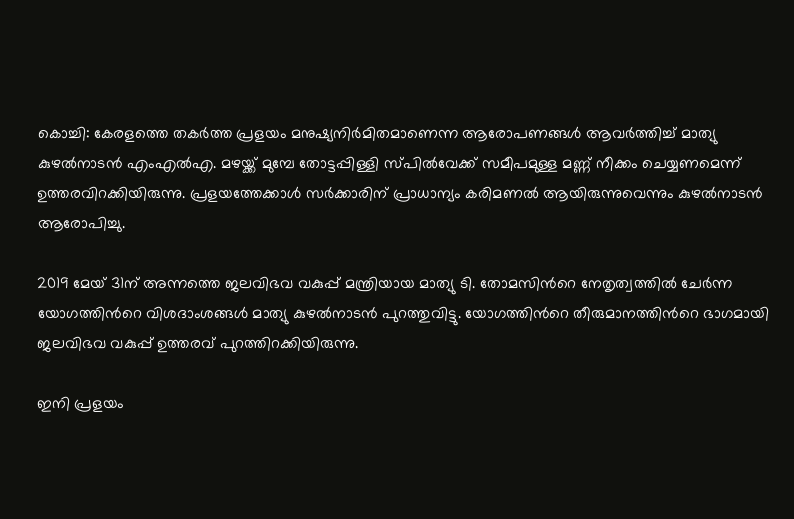കൊച്ചി: കേരളത്തെ തകർത്ത പ്രളയം മനുഷ്യനിർമിതമാണെന്ന ആരോപണങ്ങൾ ആവർത്തിച്ച് മാത്യു കുഴൽനാടൻ എംഎൽഎ. മഴയ്ക്ക് മുമ്പേ തോട്ടപ്പിള്ളി സ്‌പിൽവേക്ക് സമീപമുള്ള മണ്ണ് നീക്കം ചെയ്യണമെന്ന് ഉത്തരവിറക്കിയിരുന്നു. പ്രളയത്തേക്കാൾ സർക്കാരിന് പ്രാധാന്യം കരിമണൽ ആയിരുന്നുവെന്നും കുഴൽനാടൻ ആരോപിച്ചു.

2019 മേയ് 31ന് അന്നത്തെ ജലവിഭവ വകുപ്പ് മന്ത്രിയായ മാത്യു ടി. തോമസിന്‍റെ നേതൃത്വത്തിൽ ചേർന്ന യോഗത്തിന്‍റെ വിശദാംശങ്ങൾ മാത്യു കുഴൽനാടൻ പുറത്തുവിട്ടു. യോഗത്തിന്‍റെ തീരുമാനത്തിന്‍റെ ഭാഗമായി ജലവിഭവ വകുപ്പ് ഉത്തരവ് പുറത്തിറക്കിയിരുന്നു.

ഇനി പ്രളയം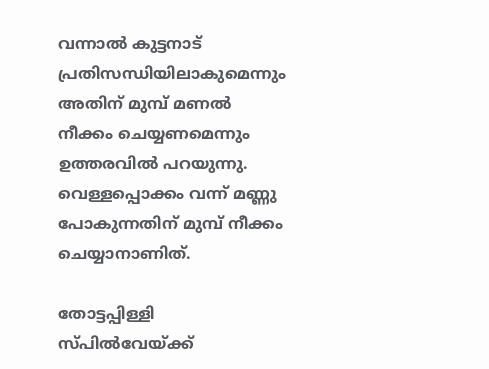വന്നാൽ കുട്ടനാട് പ്രതിസന്ധിയിലാകുമെന്നും അതിന് മുമ്പ് മണൽ നീക്കം ചെയ്യണമെന്നും ഉത്തരവിൽ പറയുന്നു. വെള്ളപ്പൊക്കം വന്ന് മണ്ണു പോകുന്നതിന് മുമ്പ് നീക്കം ചെയ്യാനാണിത്.

തോട്ടപ്പിള്ളി സ്‌പിൽവേയ്ക്ക്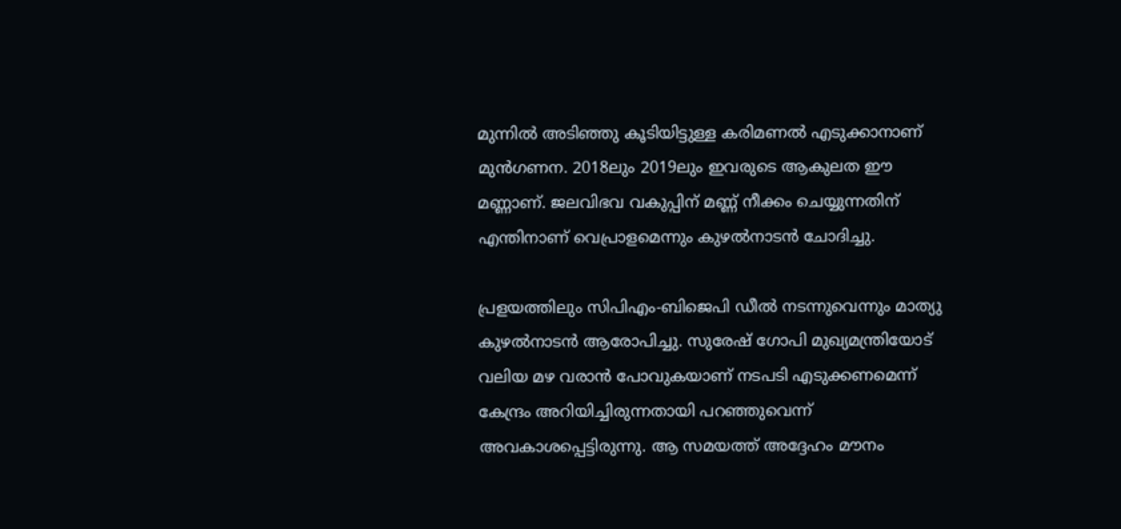മുന്നിൽ അടിഞ്ഞു കൂടിയിട്ടുള്ള കരിമണൽ എടുക്കാനാണ് മുൻഗണന. 2018ലും 2019ലും ഇവരുടെ ആകുലത ഈ മണ്ണാണ്. ജലവിഭവ വകുപ്പിന് മണ്ണ് നീക്കം ചെയ്യുന്നതിന് എന്തിനാണ് വെപ്രാളമെന്നും കുഴൽനാടൻ ചോദിച്ചു.

പ്രളയത്തിലും സിപിഎം-ബിജെപി ഡീൽ നടന്നുവെന്നും മാത്യു കുഴൽനാടൻ ആരോപിച്ചു. സുരേഷ് ഗോപി മുഖ്യമന്ത്രിയോട് വലിയ മഴ വരാൻ പോവുകയാണ് നടപടി എടുക്കണമെന്ന് കേന്ദ്രം അറിയിച്ചിരുന്നതായി പറഞ്ഞുവെന്ന് അവകാശപ്പെട്ടിരുന്നു. ആ സമയത്ത് അദ്ദേഹം മൗനം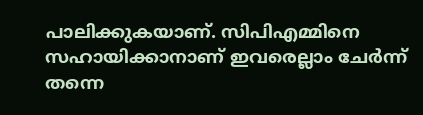പാലിക്കുകയാണ്. സിപിഎമ്മിനെ സഹായിക്കാനാണ് ഇവരെല്ലാം ചേർന്ന് തന്നെ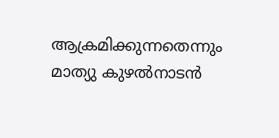ആക്രമിക്കുന്നതെന്നും മാത്യു കുഴൽനാടൻ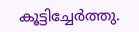കൂട്ടിച്ചേർത്തു.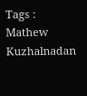Tags : Mathew Kuzhalnadan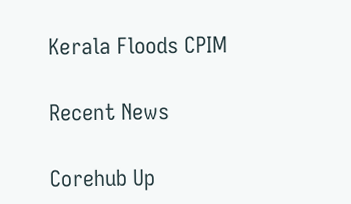Kerala Floods CPIM

Recent News

Corehub Up